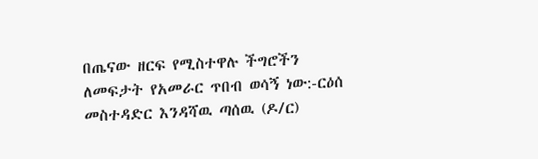በጤናው ዘርፍ የሚስተዋሉ ችግሮችን ለመፍታት የአመራር ጥበብ ወሳኝ ነው:-ርዕሰ መስተዳድር እንዳሻዉ ጣሰዉ (ዶ/ር)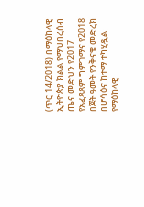(ጥር 14/2018) በማዕከላዊ ኢትዮጵያ ክልል የማህበረሰብ ጤና መድህን የ2017 የአፈጻጸም ግምገማና የ2018 በጀት ዓመት የንቅናቄ መድረክ በሆሳዕና ከተማ ተካሂዷል የማዕከላዊ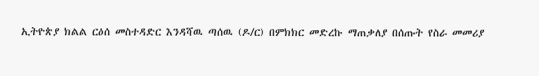ኢትዮጵያ ክልል ርዕሰ መስተዳድር እንዳሻዉ ጣሰዉ (ዶ/ር) በምክክር መድረኩ ማጠቃለያ በሰጡት የስራ መመሪያ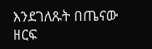እንደገለጹት በጤናው ዘርፍ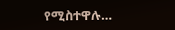የሚስተዋሉ…